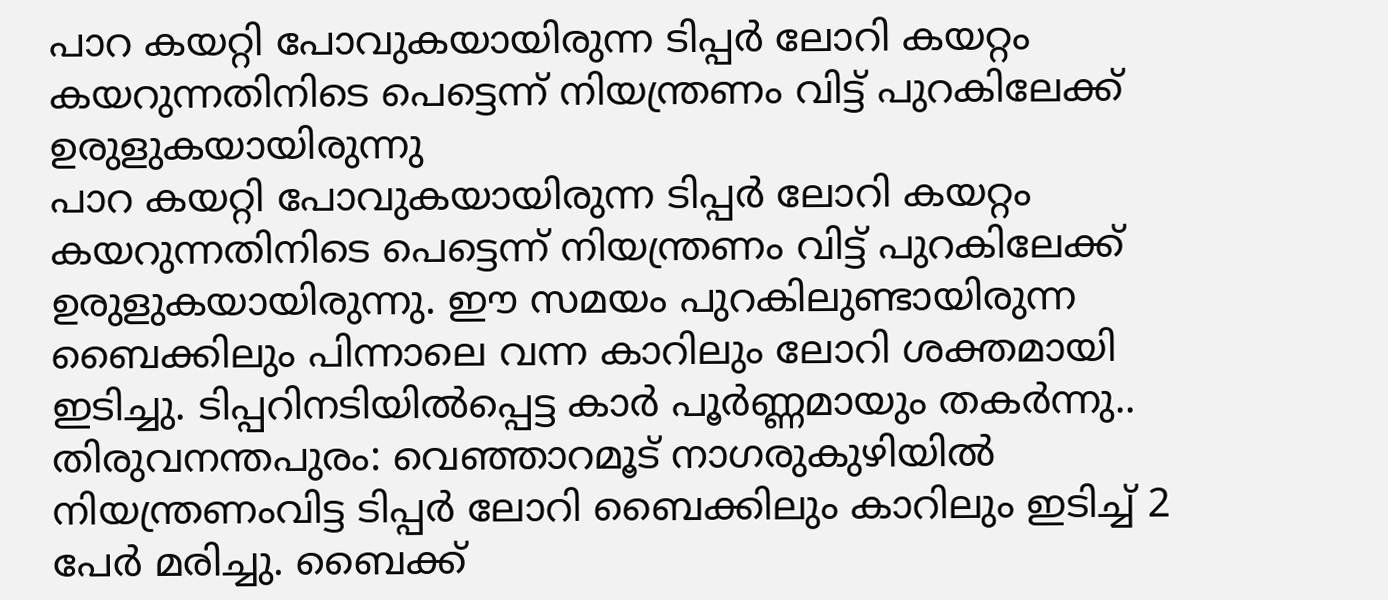പാറ കയറ്റി പോവുകയായിരുന്ന ടിപ്പർ ലോറി കയറ്റം കയറുന്നതിനിടെ പെട്ടെന്ന് നിയന്ത്രണം വിട്ട് പുറകിലേക്ക് ഉരുളുകയായിരുന്നു
പാറ കയറ്റി പോവുകയായിരുന്ന ടിപ്പർ ലോറി കയറ്റം കയറുന്നതിനിടെ പെട്ടെന്ന് നിയന്ത്രണം വിട്ട് പുറകിലേക്ക് ഉരുളുകയായിരുന്നു. ഈ സമയം പുറകിലുണ്ടായിരുന്ന ബൈക്കിലും പിന്നാലെ വന്ന കാറിലും ലോറി ശക്തമായി ഇടിച്ചു. ടിപ്പറിനടിയിൽപ്പെട്ട കാർ പൂർണ്ണമായും തകർന്നു..
തിരുവനന്തപുരം: വെഞ്ഞാറമൂട് നാഗരുകുഴിയിൽ നിയന്ത്രണംവിട്ട ടിപ്പർ ലോറി ബൈക്കിലും കാറിലും ഇടിച്ച് 2 പേർ മരിച്ചു. ബൈക്ക്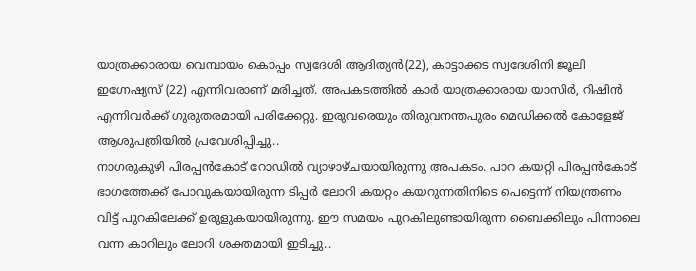യാത്രക്കാരായ വെമ്പായം കൊപ്പം സ്വദേശി ആദിത്യൻ(22), കാട്ടാക്കട സ്വദേശിനി ജൂലി ഇഗ്നേഷ്യസ് (22) എന്നിവരാണ് മരിച്ചത്. അപകടത്തിൽ കാർ യാത്രക്കാരായ യാസിർ, റിഷിൻ എന്നിവർക്ക് ഗുരുതരമായി പരിക്കേറ്റു. ഇരുവരെയും തിരുവനന്തപുരം മെഡിക്കൽ കോളേജ് ആശുപത്രിയിൽ പ്രവേശിപ്പിച്ചു..
നാഗരുകുഴി പിരപ്പൻകോട് റോഡിൽ വ്യാഴാഴ്ചയായിരുന്നു അപകടം. പാറ കയറ്റി പിരപ്പൻകോട് ഭാഗത്തേക്ക് പോവുകയായിരുന്ന ടിപ്പർ ലോറി കയറ്റം കയറുന്നതിനിടെ പെട്ടെന്ന് നിയന്ത്രണം വിട്ട് പുറകിലേക്ക് ഉരുളുകയായിരുന്നു. ഈ സമയം പുറകിലുണ്ടായിരുന്ന ബൈക്കിലും പിന്നാലെ വന്ന കാറിലും ലോറി ശക്തമായി ഇടിച്ചു..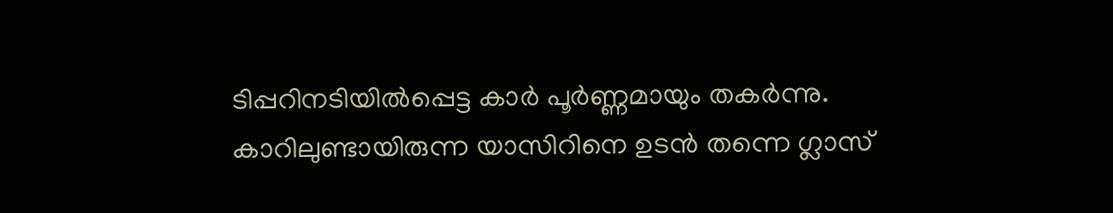ടിപ്പറിനടിയിൽപ്പെട്ട കാർ പൂർണ്ണമായും തകർന്നു. കാറിലുണ്ടായിരുന്ന യാസിറിനെ ഉടൻ തന്നെ ഗ്ലാസ്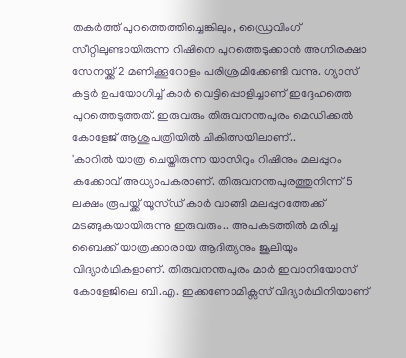തകർത്ത് പുറത്തെത്തിച്ചെങ്കിലും, ഡ്രൈവിംഗ് സീറ്റിലുണ്ടായിരുന്ന റിഷിനെ പുറത്തെടുക്കാൻ അഗ്നിരക്ഷാ സേനയ്ക്ക് 2 മണിക്കൂറോളം പരിശ്രമിക്കേണ്ടി വന്നു. ഗ്യാസ് കട്ടർ ഉപയോഗിച്ച് കാർ വെട്ടിപ്പൊളിച്ചാണ് ഇദ്ദേഹത്തെ പുറത്തെടുത്തത്. ഇരുവരും തിരുവനന്തപുരം മെഡിക്കൽ കോളേജ് ആശുപത്രിയിൽ ചികിത്സയിലാണ്..
'കാറിൽ യാത്ര ചെയ്തിരുന്ന യാസിറും റിഷിനും മലപ്പുറം കക്കോവ് അധ്യാപകരാണ്. തിരുവനന്തപുരത്തുനിന്ന് 5 ലക്ഷം രൂപയ്ക്ക് യൂസ്ഡ് കാർ വാങ്ങി മലപ്പുറത്തേക്ക് മടങ്ങുകയായിരുന്നു ഇരുവരും.. അപകടത്തിൽ മരിച്ച ബൈക്ക് യാത്രക്കാരായ ആദിത്യനും ജൂലിയും വിദ്യാർഥികളാണ്. തിരുവനന്തപുരം മാർ ഇവാനിയോസ് കോളേജിലെ ബി.എ. ഇക്കണോമിക്സസ് വിദ്യാർഥിനിയാണ്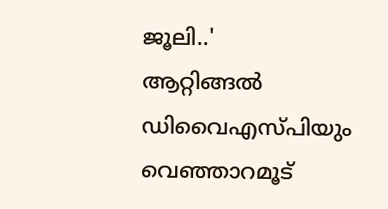ജൂലി..'
ആറ്റിങ്ങൽ ഡിവൈഎസ്പിയും വെഞ്ഞാറമൂട്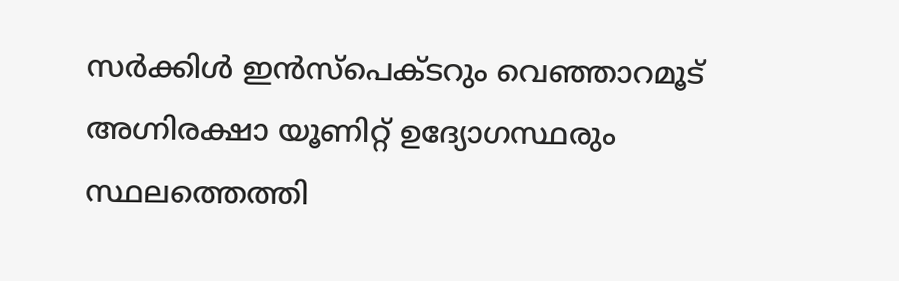സർക്കിൾ ഇൻസ്പെക്ടറും വെഞ്ഞാറമൂട് അഗ്നിരക്ഷാ യൂണിറ്റ് ഉദ്യോഗസ്ഥരും സ്ഥലത്തെത്തി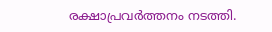രക്ഷാപ്രവർത്തനം നടത്തി.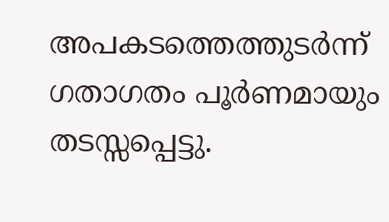അപകടത്തെത്തുടർന്ന് ഗതാഗതം പൂർണമായും തടസ്സപ്പെട്ടു.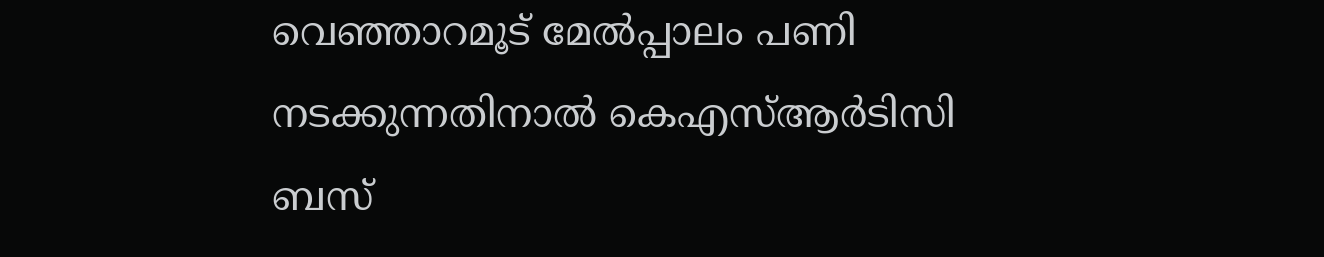വെഞ്ഞാറമൂട് മേൽപ്പാലം പണി നടക്കുന്നതിനാൽ കെഎസ്ആർടിസി ബസ്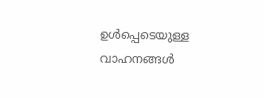ഉൾപ്പെടെയുള്ള വാഹനങ്ങൾ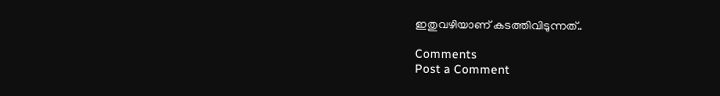ഇതുവഴിയാണ് കടത്തിവിടുന്നത്..

Comments
Post a Comment